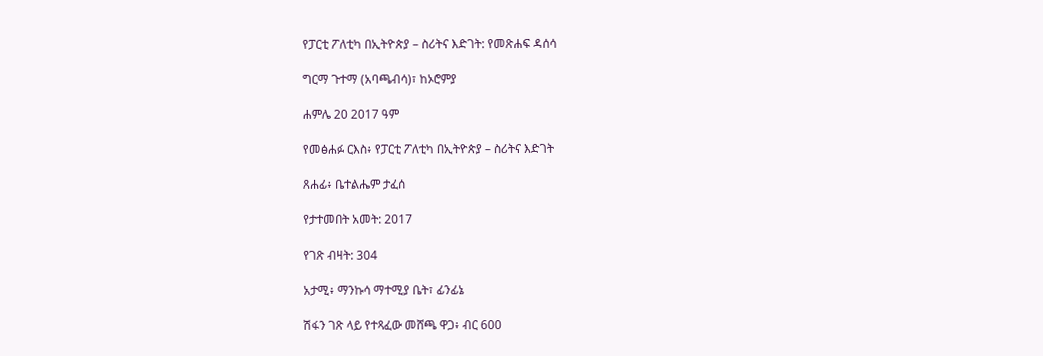የፓርቲ ፖለቲካ በኢትዮጵያ – ስሪትና እድገት: የመጽሐፍ ዳሰሳ

ግርማ ጉተማ (አባጫብሳ)፣ ከኦሮምያ

ሐምሌ 20 2017 ዓም

የመፅሐፉ ርእስ፥ የፓርቲ ፖለቲካ በኢትዮጵያ – ስሪትና እድገት

ጸሐፊ፥ ቤተልሔም ታፈሰ

የታተመበት አመት: 2017

የገጽ ብዛት: 304

አታሚ፥ ማንኩሳ ማተሚያ ቤት፣ ፊንፊኔ

ሽፋን ገጽ ላይ የተጻፈው መሸጫ ዋጋ፥ ብር 600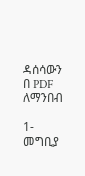ዳሰሳውን በ PDF ለማንበብ

1-መግቢያ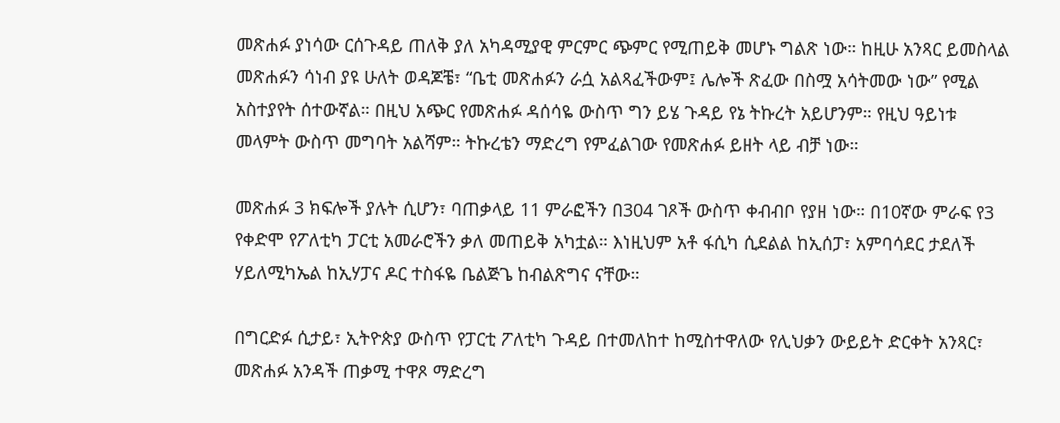መጽሐፉ ያነሳው ርሰጉዳይ ጠለቅ ያለ አካዳሚያዊ ምርምር ጭምር የሚጠይቅ መሆኑ ግልጽ ነው። ከዚሁ አንጻር ይመስላል መጽሐፉን ሳነብ ያዩ ሁለት ወዳጆቼ፣ “ቤቲ መጽሐፉን ራሷ አልጻፈችውም፤ ሌሎች ጽፈው በስሟ አሳትመው ነው” የሚል አስተያየት ሰተውኛል። በዚህ አጭር የመጽሐፉ ዳሰሳዬ ውስጥ ግን ይሄ ጉዳይ የኔ ትኩረት አይሆንም። የዚህ ዓይነቱ መላምት ውስጥ መግባት አልሻም። ትኩረቴን ማድረግ የምፈልገው የመጽሐፉ ይዘት ላይ ብቻ ነው።

መጽሐፉ 3 ክፍሎች ያሉት ሲሆን፣ ባጠቃላይ 11 ምራፎችን በ304 ገጾች ውስጥ ቀብብቦ የያዘ ነው። በ10ኛው ምራፍ የ3 የቀድሞ የፖለቲካ ፓርቲ አመራሮችን ቃለ መጠይቅ አካቷል። እነዚህም አቶ ፋሲካ ሲደልል ከኢሰፓ፣ አምባሳደር ታደለች ሃይለሚካኤል ከኢሃፓና ዶር ተስፋዬ ቤልጅጌ ከብልጽግና ናቸው።

በግርድፉ ሲታይ፣ ኢትዮጵያ ውስጥ የፓርቲ ፖለቲካ ጉዳይ በተመለከተ ከሚስተዋለው የሊህቃን ውይይት ድርቀት አንጻር፣ መጽሐፉ አንዳች ጠቃሚ ተዋጾ ማድረግ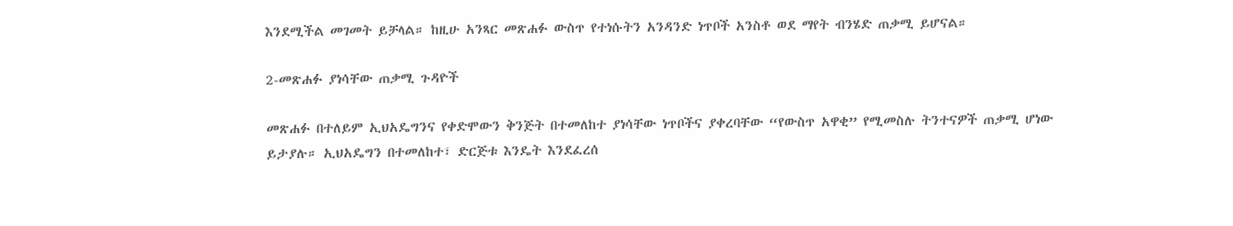እንደሚችል መገመት ይቻላል። ከዚሁ አንጻር መጽሐፉ ውስጥ የተነሱትን አንዳንድ ነጥቦች አንስቶ ወደ ማየት ብንሄድ ጠቃሚ ይሆናል።

2-መጽሐፉ ያነሳቸው ጠቃሚ ጉዳዮች

መጽሐፉ በተለይም ኢህአዴግንና የቀድሞውን ቅንጅት በተመለከተ ያነሳቸው ነጥቦችና ያቀረባቸው “የውስጥ አዋቂ” የሚመስሉ ትንተናዎች ጠቃሚ ሆነው ይታያሉ። ኢህአዴግን በተመለከተ፣ ድርጅቱ እንዴት እንደፈረሰ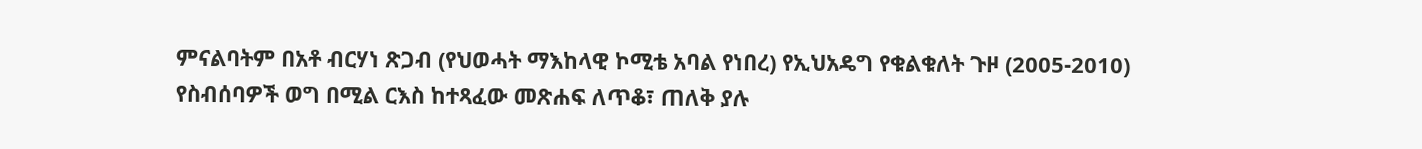ምናልባትም በአቶ ብርሃነ ጽጋብ (የህወሓት ማእከላዊ ኮሚቴ አባል የነበረ) የኢህአዴግ የቁልቁለት ጉዞ (2005-2010) የስብሰባዎች ወግ በሚል ርእስ ከተጻፈው መጽሐፍ ለጥቆ፣ ጠለቅ ያሉ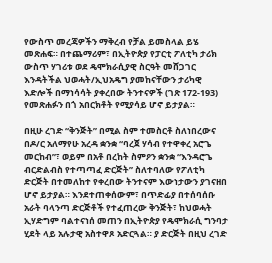የውስጥ መረጃዎችን ማቅረብ የቻል ይመስላል ይሄ መጽሐፍ። በተጨማሪም፣ በኢትዮጵያ የፓርቲ ፖለቲካ ታሪክ ውስጥ ሃገሪቱ ወደ ዴሞክራሲያዊ ስርዓት መሸጋገር እንዳትችል ህወሓት/ኢህአዴግ ያመከናቸውን ታሪካዊ እድሎች በማነሳሳት ያቀረበው ትንተናዎች (ገጽ 172-193) የመጽሐፉን በጎ አበርክቶት የሚያሳይ ሆኖ ይታያል።

በዚሁ ረገድ “ቅንጅት” በሚል ስም ተመስርቶ ስለነበረውና በዶ/ር አለማየሁ አረዳ ቋንቋ “ባረጀ ሃሳብ የተዋቀረ አሮጌ መርከብ”፣ ወይም በአቶ በረከት ስምዖን ቋንቋ “እንዳሮጌ ብርድልብስ የተጣጣፈ ድርጅት” ስለተባለው የፖለቲካ ድርጅት በተመለከተ የቀረበው ትንተናም እውነታውን ያገናዘበ ሆኖ ይታያል። እንደተጠቀሰውም፣ በጥድፊያ በተሰባሰቡ አራት ባላንጣ ድርጅቶች የተፈጠረው ቅንጅት፣ ከህወሓት ኢሃድግም ባልተናነሰ መጠን በኢትዮጵያ የዴሞክራሲ ግንባታ ሂደት ላይ አሉታዊ አስተዋጾ አድርጓል። ያ ድርጅት በዚህ ረገድ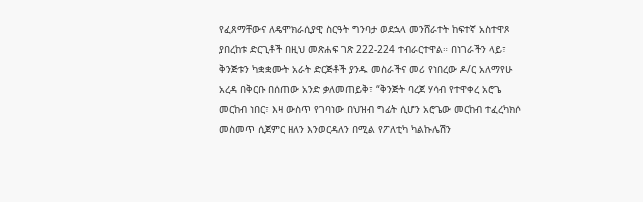የፈጸማቸውና ለዴሞክራሲያዊ ስርዓት ግንባታ ወደኋላ መንሸራተት ከፍተኛ አስተዋጾ ያበረከቱ ድርጊቶች በዚህ መጽሐፍ ገጽ 222-224 ተብራርተዋል። በነገራችን ላይ፣ ቅንጅቱን ካቋቋሙት አራት ድርጅቶች ያንዱ መስራችና መሪ የነበረው ዶ/ር አለማየሁ አረዳ በቅርቡ በሰጠው አንድ ቃለመጠይቅ፣ “ቅንጅት ባረጀ ሃሳብ የተዋቀረ አሮጌ መርከብ ነበር፣ እዛ ውስጥ የገባነው በህዝብ ግፊት ሲሆን አሮጌው መርከብ ተፈረካክሶ መስመጥ ሲጀምር ዘለን እንወርዳለን በሚል የፖለቲካ ካልኩሌሽን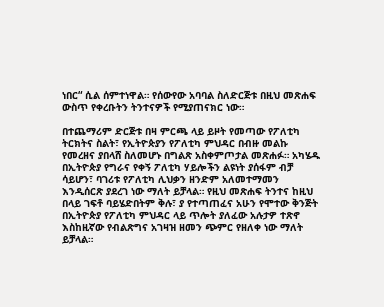ነበር“ ሲል ሰምተነዋል። የሰውየው አባባል ስለድርጅቱ በዚህ መጽሐፍ ውስጥ የቀረቡትን ትንተናዎች የሚያጠናክር ነው።

በተጨማሪም ድርጅቱ በዛ ምርጫ ላይ ይዞት የመጣው የፖለቲካ ትርክትና ስልት፣ የኢትዮጵያን የፖለቲካ ምህዳር በብዙ መልኩ የመረዘና ያበላሸ ስለመሆኑ በግልጽ አስቀምጦታል መጽሐፉ። አካሄዱ በኢትዮጵያ የግራና የቀኝ ፖለቲካ ሃይሎችን ልዩነት ያሰፋም ብቻ ሳይሆን፣ ባገሪቱ የፖለቲካ ሊህቃን ዘንድም አለመተማመን እንዲሰርጽ ያደረገ ነው ማለት ይቻላል። የዚህ መጽሐፍ ትንተና ከዚህ በላይ ገፍቶ ባይሄድበትም ቅሉ፣ ያ የተጣጠፈና አሁን የሞተው ቅንጅት በኢትዮጵያ የፖለቲካ ምህዳር ላይ ጥሎት ያለፈው አሉታዎ ተጽኖ እስከዚኛው የብልጽግና አገዛዝ ዘመን ጭምር የዘለቀ ነው ማለት ይቻላል።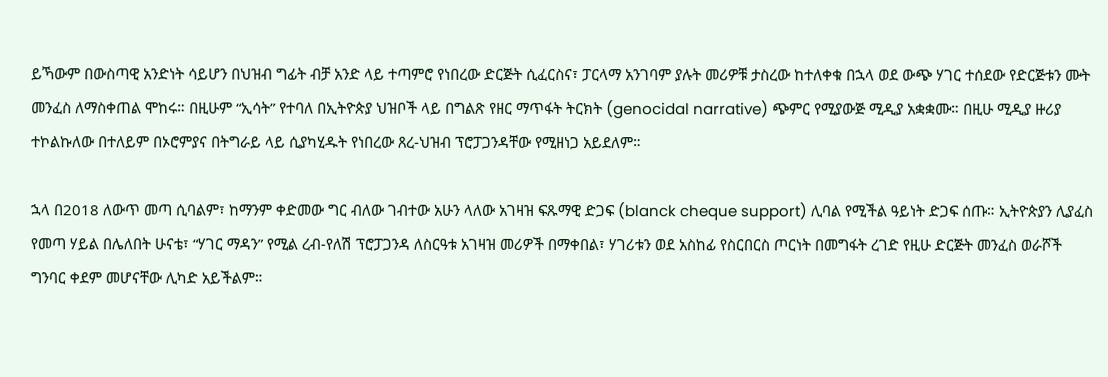ይኻውም በውስጣዊ አንድነት ሳይሆን በህዝብ ግፊት ብቻ አንድ ላይ ተጣምሮ የነበረው ድርጅት ሲፈርስና፣ ፓርላማ አንገባም ያሉት መሪዎቹ ታስረው ከተለቀቁ በኋላ ወደ ውጭ ሃገር ተሰደው የድርጅቱን ሙት መንፈስ ለማስቀጠል ሞከሩ። በዚሁም “ኢሳት” የተባለ በኢትዮጵያ ህዝቦች ላይ በግልጽ የዘር ማጥፋት ትርክት (genocidal narrative) ጭምር የሚያውጅ ሚዲያ አቋቋሙ። በዚሁ ሚዲያ ዙሪያ ተኮልኩለው በተለይም በኦሮምያና በትግራይ ላይ ሲያካሂዱት የነበረው ጸረ-ህዝብ ፕሮፓጋንዳቸው የሚዘነጋ አይደለም።

ኋላ በ2018 ለውጥ መጣ ሲባልም፣ ከማንም ቀድመው ግር ብለው ገብተው አሁን ላለው አገዛዝ ፍጹማዊ ድጋፍ (blanck cheque support) ሊባል የሚችል ዓይነት ድጋፍ ሰጡ። ኢትዮጵያን ሊያፈስ የመጣ ሃይል በሌለበት ሁናቴ፣ “ሃገር ማዳን” የሚል ረብ-የለሽ ፕሮፓጋንዳ ለስርዓቱ አገዛዝ መሪዎች በማቀበል፣ ሃገሪቱን ወደ አስከፊ የስርበርስ ጦርነት በመግፋት ረገድ የዚሁ ድርጅት መንፈስ ወራሾች ግንባር ቀደም መሆናቸው ሊካድ አይችልም።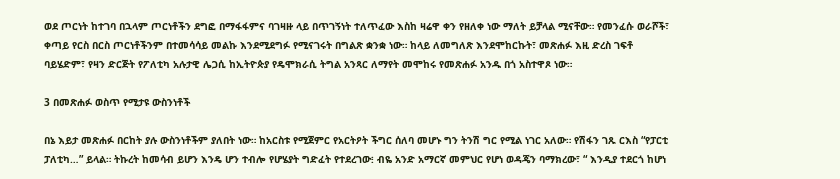ወደ ጦርነት ከተገባ በኋላም ጦርነቶችን ደግፎ በማፋፋምና ባገዛዙ ላይ በጥገኝነት ተለጥፈው እስከ ዛሬዋ ቀን የዘለቀ ነው ማለት ይቻላል ሚናቸው። የመንፈሱ ወራሾች፣ ቀጣይ የርስ በርስ ጦርነቶችንም በተመሳሳይ መልኩ እንደሚደግፉ የሚናገሩት በግልጽ ቋንቋ ነው። ከላይ ለመግለጽ እንደሞከርኩት፣ መጽሐፉ እዚ ድረስ ገፍቶ ባይሄድም፣ የዛን ድርጅት የፖለቲካ አሉታዊ ሌጋሲ ከኢትዮጵያ የዴሞክራሲ ትግል አንጻር ለማየት መሞከሩ የመጽሐፉ አንዱ በጎ አስተዋጾ ነው።

3 በመጽሐፉ ወስጥ የሚታዩ ውስንነቶች

በኔ እይታ መጽሐፉ በርከት ያሉ ውስንነቶችም ያለበት ነው። ከአርስቱ የሚጀምር የአርትዖት ችግር ሰለባ መሆኑ ግን ትንሽ ግር የሚል ነገር አለው። የሽፋን ገጹ ርእስ “የፓርቲ ፓለቲካ…” ይላል። ትኩረት ከመሳብ ይሆን እንዴ ሆን ተብሎ የሆሄያት ግድፈት የተደረገው፧ ብዬ አንድ አማርኛ መምህር የሆነ ወዳጄን ባማክረው፣ “ እንዲያ ተደርጎ ከሆነ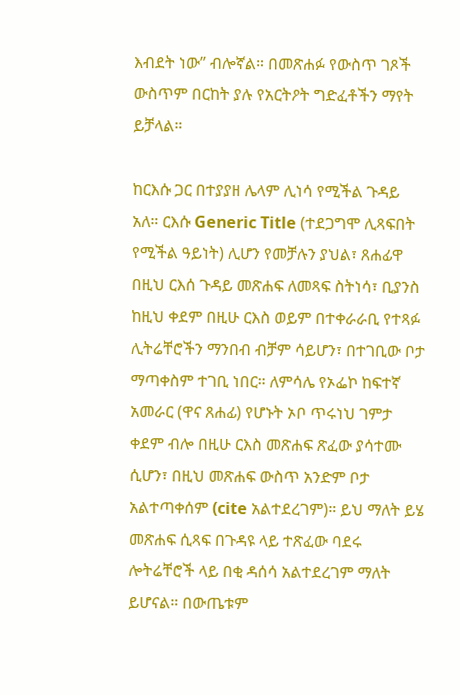እብደት ነው” ብሎኛል። በመጽሐፉ የውስጥ ገጾች ውስጥም በርከት ያሉ የአርትዖት ግድፈቶችን ማየት ይቻላል።

ከርእሱ ጋር በተያያዘ ሌላም ሊነሳ የሚችል ጉዳይ አለ። ርእሱ Generic Title (ተደጋግሞ ሊጻፍበት የሚችል ዓይነት) ሊሆን የመቻሉን ያህል፣ ጸሐፊዋ በዚህ ርእሰ ጉዳይ መጽሐፍ ለመጻፍ ስትነሳ፣ ቢያንስ ከዚህ ቀደም በዚሁ ርእስ ወይም በተቀራራቢ የተጻፉ ሊትሬቸሮችን ማንበብ ብቻም ሳይሆን፣ በተገቢው ቦታ ማጣቀስም ተገቢ ነበር። ለምሳሌ የኦፌኮ ከፍተኛ አመራር (ዋና ጸሐፊ) የሆኑት ኦቦ ጥሩነህ ገምታ ቀደም ብሎ በዚሁ ርእስ መጽሐፍ ጽፈው ያሳተሙ ሲሆን፣ በዚህ መጽሐፍ ውስጥ አንድም ቦታ አልተጣቀሰም (cite አልተደረገም)። ይህ ማለት ይሄ መጽሐፍ ሲጻፍ በጉዳዩ ላይ ተጽፈው ባደሩ ሎትሬቸሮች ላይ በቂ ዳሰሳ አልተደረገም ማለት ይሆናል። በውጤቱም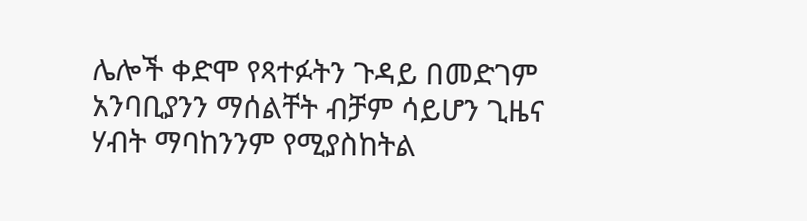ሌሎች ቀድሞ የጻተፉትን ጉዳይ በመድገም አንባቢያንን ማሰልቸት ብቻም ሳይሆን ጊዜና ሃብት ማባከንንም የሚያስከትል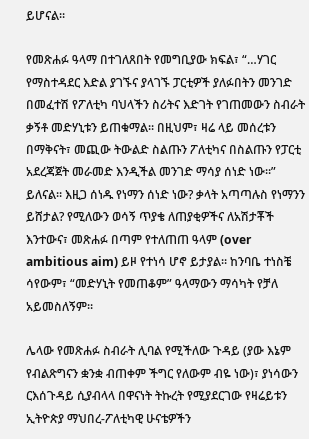ይሆናል።

የመጽሐፉ ዓላማ በተገለጸበት የመግቢያው ክፍል፣ “…ሃገር የማስተዳደር እድል ያገኙና ያላገኙ ፓርቲዎች ያለፉበትን መንገድ በመፈተሽ የፖለቲካ ባህላችን ስሪትና እድገት የገጠመውን ስብራት ቃኝቶ መድሃኒቱን ይጠቁማል። በዚህም፣ ዛሬ ላይ መሰረቱን በማቅናት፣ መጪው ትውልድ ስልጡን ፖለቲካና በስልጡን የፓርቲ አደረጃጀት መራመድ እንዲችል መንገድ ማሳያ ሰነድ ነው።” ይለናል። እዚጋ ሰነዱ የነማን ሰነድ ነው? ቃላት አጣጣሉስ የነማንን ይሸታል? የሚለውን ወሳኝ ጥያቄ ለጠያቂዎችና ለአሽታቾች እንተውና፣ መጽሐፉ በጣም የተለጠጠ ዓላም (over ambitious aim) ይዞ የተነሳ ሆኖ ይታያል። ከንባቤ ተነስቼ ሳየውም፣ “መድሃኒት የመጠቆም” ዓላማውን ማሳካት የቻለ አይመስለኝም።

ሌላው የመጽሐፉ ስብራት ሊባል የሚችለው ጉዳይ (ያው እኔም የብልጽግናን ቋንቋ ብጠቀም ችግር የለውም ብዬ ነው)፣ ያነሳውን ርእሰጉዳይ ሲያብላላ በዋናነት ትኩረት የሚያደርገው የዛሬይቱን ኢትዮጵያ ማህበረ-ፖለቲካዊ ሁናቴዎችን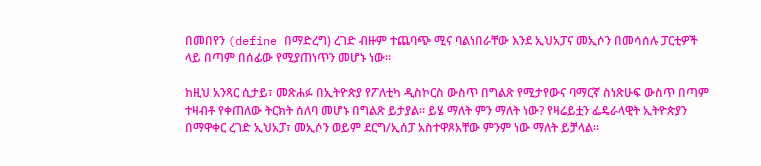በመበየን (define በማድረግ) ረገድ ብዙም ተጨባጭ ሚና ባልነበራቸው እንደ ኢህአፓና መኢሶን በመሳሰሉ ፓርቲዎች ላይ በጣም በሰፊው የሚያጠነጥን መሆኑ ነው።

ከዚህ አንጻር ሲታይ፣ መጽሐፉ በኢትዮጵያ የፖለቲካ ዲስኮርስ ውስጥ በግልጽ የሚታየውና ባማርኛ ስነጽሁፍ ውስጥ በጣም ተዛብቶ የቀጠለው ትርክት ሰለባ መሆኑ በግልጽ ይታያል። ይሄ ማለት ምን ማለት ነው? የዛሬይቷን ፌዴራላዊት ኢትዮጵያን በማዋቀር ረገድ ኢህአፓ፣ መኢሶን ወይም ደርግ/ኢሰፓ አስተዋጾአቸው ምንም ነው ማለት ይቻላል።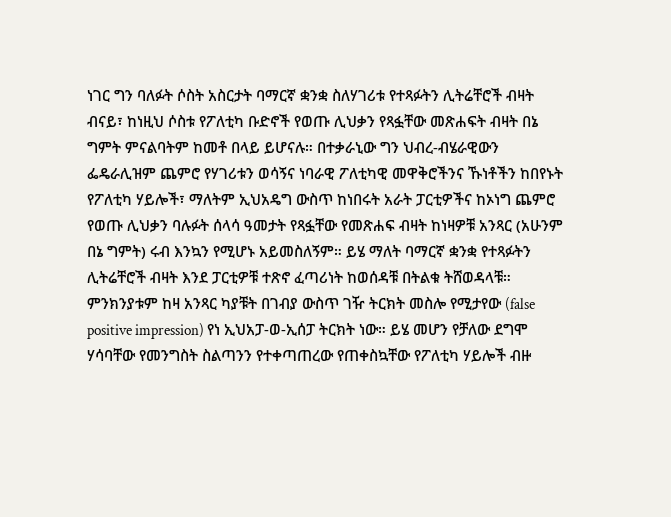ነገር ግን ባለፉት ሶስት አስርታት ባማርኛ ቋንቋ ስለሃገሪቱ የተጻፉትን ሊትሬቸሮች ብዛት ብናይ፣ ከነዚህ ሶስቱ የፖለቲካ ቡድኖች የወጡ ሊህቃን የጻፏቸው መጽሐፍት ብዛት በኔ ግምት ምናልባትም ከመቶ በላይ ይሆናሉ። በተቃራኒው ግን ህብረ-ብሄራዊውን ፌዴራሊዝም ጨምሮ የሃገሪቱን ወሳኝና ነባራዊ ፖለቲካዊ መዋቅሮችንና ኹነቶችን ከበየኑት የፖለቲካ ሃይሎች፣ ማለትም ኢህአዴግ ውስጥ ከነበሩት አራት ፓርቲዎችና ከኦነግ ጨምሮ የወጡ ሊህቃን ባሉፉት ሰላሳ ዓመታት የጻፏቸው የመጽሐፍ ብዛት ከነዛዎቹ አንጻር (አሁንም በኔ ግምት) ሩብ እንኳን የሚሆኑ አይመስለኝም። ይሄ ማለት ባማርኛ ቋንቋ የተጻፉትን ሊትሬቸሮች ብዛት እንደ ፓርቲዎቹ ተጽኖ ፈጣሪነት ከወሰዳቹ በትልቁ ትሸወዳላቹ። ምንክንያቱም ከዛ አንጻር ካያቹት በገብያ ውስጥ ገዥ ትርክት መስሎ የሚታየው (false positive impression) የነ ኢህአፓ-ወ-ኢሰፓ ትርክት ነው። ይሄ መሆን የቻለው ደግሞ ሃሳባቸው የመንግስት ስልጣንን የተቀጣጠረው የጠቀስኳቸው የፖለቲካ ሃይሎች ብዙ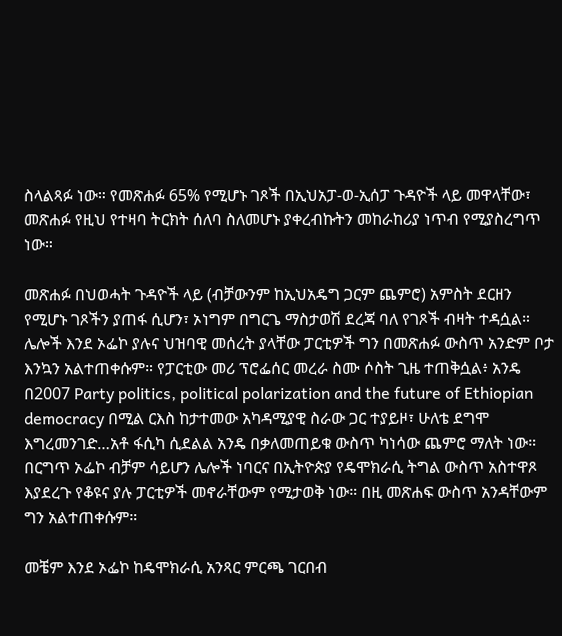ስላልጻፉ ነው። የመጽሐፉ 65% የሚሆኑ ገጾች በኢህአፓ-ወ-ኢሰፓ ጉዳዮች ላይ መዋላቸው፣ መጽሐፉ የዚህ የተዛባ ትርክት ሰለባ ስለመሆኑ ያቀረብኩትን መከራከሪያ ነጥብ የሚያስረግጥ ነው።

መጽሐፉ በህወሓት ጉዳዮች ላይ (ብቻውንም ከኢህአዴግ ጋርም ጨምሮ) አምስት ደርዘን የሚሆኑ ገጾችን ያጠፋ ሲሆን፣ ኦነግም በግርጌ ማስታወሽ ደረጃ ባለ የገጾች ብዛት ተዳሷል። ሌሎች እንደ ኦፌኮ ያሉና ህዝባዊ መሰረት ያላቸው ፓርቲዎች ግን በመጽሐፉ ውስጥ አንድም ቦታ እንኳን አልተጠቀሱም። የፓርቲው መሪ ፕሮፌሰር መረራ ስሙ ሶስት ጊዜ ተጠቅሷል፥ አንዴ በ2007 Party politics, political polarization and the future of Ethiopian democracy በሚል ርእስ ከታተመው አካዳሚያዊ ስራው ጋር ተያይዞ፣ ሁለቴ ደግሞ እግረመንገድ…አቶ ፋሲካ ሲደልል አንዴ በቃለመጠይቁ ውስጥ ካነሳው ጨምሮ ማለት ነው። በርግጥ ኦፌኮ ብቻም ሳይሆን ሌሎች ነባርና በኢትዮጵያ የዴሞክራሲ ትግል ውስጥ አስተዋጾ እያደረጉ የቆዩና ያሉ ፓርቲዎች መኖራቸውም የሚታወቅ ነው። በዚ መጽሐፍ ውስጥ አንዳቸውም ግን አልተጠቀሱም።

መቼም እንደ ኦፌኮ ከዴሞክራሲ አንጻር ምርጫ ገርበብ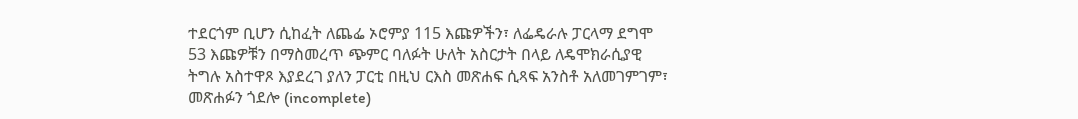ተደርጎም ቢሆን ሲከፈት ለጨፌ ኦሮምያ 115 እጩዎችን፣ ለፌዴራሉ ፓርላማ ደግሞ 53 እጩዎቹን በማስመረጥ ጭምር ባለፉት ሁለት አስርታት በላይ ለዴሞክራሲያዊ ትግሉ አስተዋጾ እያደረገ ያለን ፓርቲ በዚህ ርእስ መጽሐፍ ሲጻፍ አንስቶ አለመገምገም፣ መጽሐፉን ጎደሎ (incomplete)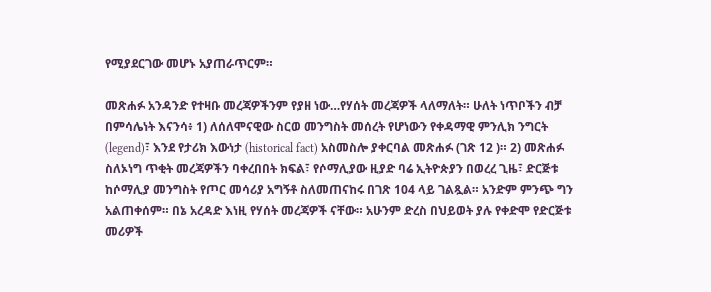የሚያደርገው መሆኑ አያጠራጥርም።

መጽሐፉ አንዳንድ የተዛቡ መረጃዎችንም የያዘ ነው…የሃሰት መረጃዎች ላለማለት። ሁለት ነጥቦችን ብቻ በምሳሌነት እናንሳ፥ 1) ለሰለሞናዊው ስርወ መንግስት መሰረት የሆነውን የቀዳማዊ ምንሊክ ንግርት (legend)፣ እንደ የታሪክ እውነታ (historical fact) አስመስሎ ያቀርባል መጽሐፉ (ገጽ 12 )። 2) መጽሐፉ ስለኦነግ ጥቂት መረጃዎችን ባቀረበበት ክፍል፣ የሶማሊያው ዚያድ ባሬ ኢትዮጵያን በወረረ ጊዜ፣ ድርጅቱ ከሶማሊያ መንግስት የጦር መሳሪያ አግኝቶ ስለመጠናከሩ በገጽ 104 ላይ ገልጿል። አንድም ምንጭ ግን አልጠቀሰም። በኔ አረዳድ እነዚ የሃሰት መረጃዎች ናቸው። አሁንም ድረስ በህይወት ያሉ የቀድሞ የድርጅቱ መሪዎች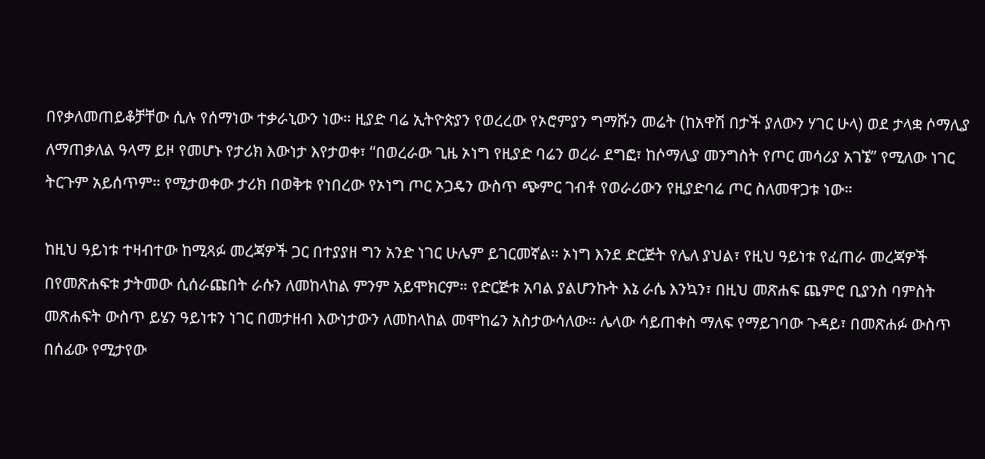በየቃለመጠይቆቻቸው ሲሉ የሰማነው ተቃራኒውን ነው። ዚያድ ባሬ ኢትዮጵያን የወረረው የኦሮምያን ግማሹን መሬት (ከአዋሽ በታች ያለውን ሃገር ሁላ) ወደ ታላቋ ሶማሊያ ለማጠቃለል ዓላማ ይዞ የመሆኑ የታሪክ እውነታ እየታወቀ፣ “በወረራው ጊዜ ኦነግ የዚያድ ባሬን ወረራ ደግፎ፣ ከሶማሊያ መንግስት የጦር መሳሪያ አገኜ” የሚለው ነገር ትርጉም አይሰጥም። የሚታወቀው ታሪክ በወቅቱ የነበረው የኦነግ ጦር ኦጋዴን ውስጥ ጭምር ገብቶ የወራሪውን የዚያድባሬ ጦር ስለመዋጋቱ ነው።

ከዚህ ዓይነቱ ተዛብተው ከሚጻፉ መረጃዎች ጋር በተያያዘ ግን አንድ ነገር ሁሌም ይገርመኛል። ኦነግ እንደ ድርጅት የሌለ ያህል፣ የዚህ ዓይነቱ የፈጠራ መረጃዎች በየመጽሐፍቱ ታትመው ሲሰራጩበት ራሱን ለመከላከል ምንም አይሞክርም። የድርጅቱ አባል ያልሆንኩት እኔ ራሴ እንኳን፣ በዚህ መጽሐፍ ጨምሮ ቢያንስ ባምስት መጽሐፍት ውስጥ ይሄን ዓይነቱን ነገር በመታዘብ እውነታውን ለመከላከል መሞከሬን አስታውሳለው። ሌላው ሳይጠቀስ ማለፍ የማይገባው ጉዳይ፣ በመጽሐፉ ውስጥ በሰፊው የሚታየው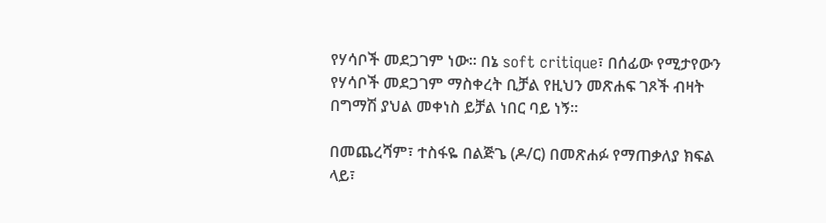የሃሳቦች መደጋገም ነው። በኔ soft critique፣ በሰፊው የሚታየውን የሃሳቦች መደጋገም ማስቀረት ቢቻል የዚህን መጽሐፍ ገጾች ብዛት በግማሽ ያህል መቀነስ ይቻል ነበር ባይ ነኝ።

በመጨረሻም፣ ተስፋዬ በልጅጌ (ዶ/ር) በመጽሐፉ የማጠቃለያ ክፍል ላይ፣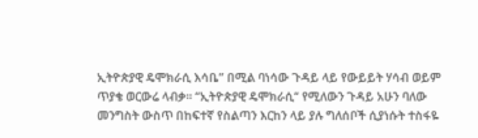ኢትዮጵያዊ ዴሞክራሲ እሳቤ” በሚል ባነሳው ጉዳይ ላይ የውይይት ሃሳብ ወይም ጥያቄ ወርውሬ ላብቃ። “ኢትዮጵያዊ ዴሞክራሲ“ የሚለውን ጉዳይ አሁን ባለው መንግስት ውስጥ በከፍተኛ የስልጣን እርከን ላይ ያሉ ግለሰቦች ሲያነሱት ተስፋዬ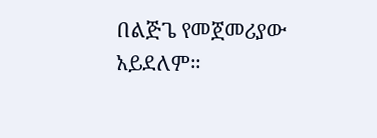በልጅጌ የመጀመሪያው አይደለም።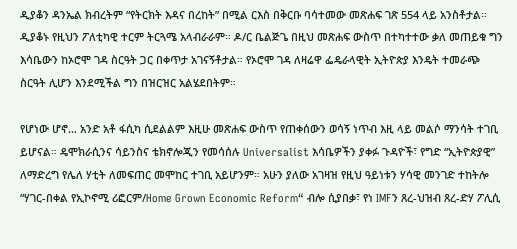ዲያቆን ዳንኤል ክብረትም “የትርክት እዳና በረከት” በሚል ርእስ በቅርቡ ባሳተመው መጽሐፍ ገጽ 554 ላይ አንስቶታል። ዲያቆኑ የዚህን ፖለቲካዊ ተርም ትርጓሜ አላብራራም። ዶ/ር ቤልጅጌ በዚህ መጽሐፍ ውስጥ በተካተተው ቃለ መጠይቁ ግን እሳቤውን ከኦሮሞ ገዳ ስርዓት ጋር በቀጥታ አገናኝቶታል። የኦሮሞ ገዳ ለዛሬዋ ፌዴራላዊት ኢትዮጵያ እንዴት ተመራጭ ስርዓት ሊሆን እንደሚችል ግን በዝርዝር አልሄደበትም።

የሆነው ሆኖ… አንድ አቶ ፋሲካ ሲደልልም እዚሁ መጽሐፍ ውስጥ የጠቀሰውን ወሳኝ ነጥብ እዚ ላይ መልሶ ማንሳት ተገቢ ይሆናል። ዴሞክራሲንና ሳይንስና ቴክኖሎጂን የመሳሰሉ Universalist እሳቤዎችን ያቀፉ ጉዳዮች፣ የግድ “ኢትዮጵያዊ” ለማድረግ የሌለ ሃቲት ለመፍጠር መሞከር ተገቢ አይሆንም። አሁን ያለው አገዛዝ የዚህ ዓይነቱን ሃሳዊ መንገድ ተከትሎ “ሃገር-በቀል የኢኮኖሚ ሪፎርም/Home Grown Economic Reform“ ብሎ ሲያበቃ፣ የነ IMFን ጸረ-ህዝብ ጸረ-ድሃ ፖሊሲ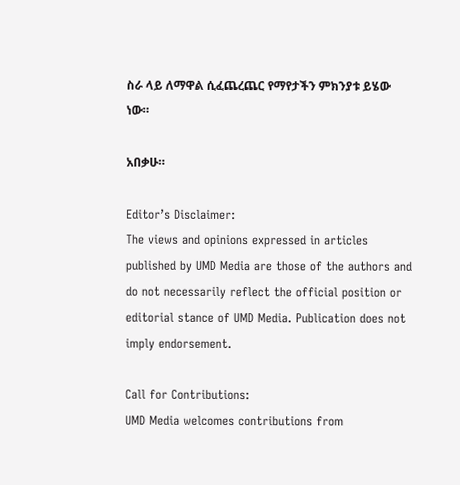ስራ ላይ ለማዋል ሲፈጨረጨር የማየታችን ምክንያቱ ይሄው ነው።

አበቃሁ።

Editor’s Disclaimer:
The views and opinions expressed in articles published by UMD Media are those of the authors and do not necessarily reflect the official position or editorial stance of UMD Media. Publication does not imply endorsement.

Call for Contributions:
UMD Media welcomes contributions from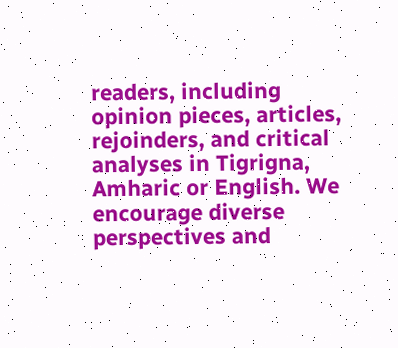readers, including opinion pieces, articles, rejoinders, and critical analyses in Tigrigna, Amharic or English. We encourage diverse perspectives and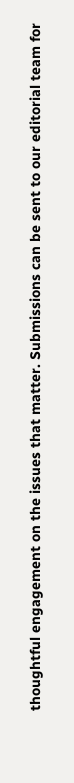thoughtful engagement on the issues that matter. Submissions can be sent to our editorial team for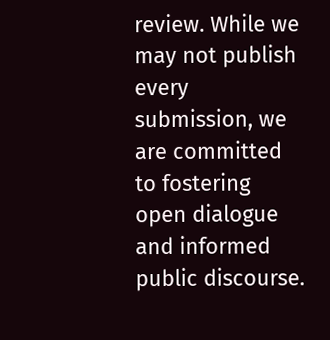review. While we may not publish every submission, we are committed to fostering open dialogue and informed public discourse.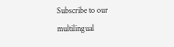Subscribe to our multilingual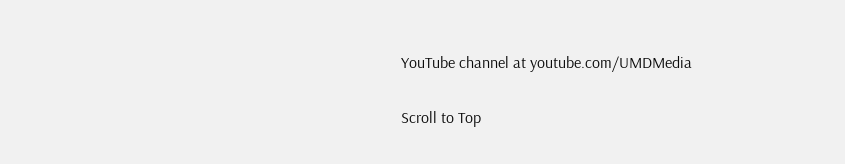YouTube channel at youtube.com/UMDMedia

Scroll to Top